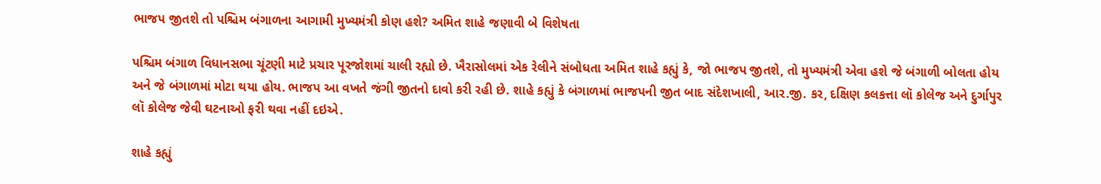ભાજપ જીતશે તો પશ્ચિમ બંગાળના આગામી મુખ્યમંત્રી કોણ હશે? અમિત શાહે જણાવી બે વિશેષતા

પશ્ચિમ બંગાળ વિધાનસભા ચૂંટણી માટે પ્રચાર પૂરજોશમાં ચાલી રહ્યો છે. ખૈરાસોલમાં એક રેલીને સંબોધતા અમિત શાહે કહ્યું કે, જો ભાજપ જીતશે, તો મુખ્યમંત્રી એવા હશે જે બંગાળી બોલતા હોય અને જે બંગાળમાં મોટા થયા હોય. ભાજપ આ વખતે જંગી જીતનો દાવો કરી રહી છે. શાહે કહ્યું કે બંગાળમાં ભાજપની જીત બાદ સંદેશખાલી, આર.જી. કર, દક્ષિણ કલકત્તા લૉ કોલેજ અને દુર્ગાપુર લૉ કોલેજ જેવી ઘટનાઓ ફરી થવા નહીં દઇએ.

શાહે કહ્યું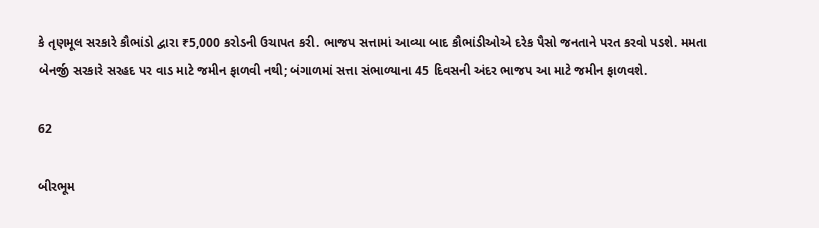કે તૃણમૂલ સરકારે કૌભાંડો દ્વારા ₹5,000 કરોડની ઉચાપત કરી. ભાજપ સત્તામાં આવ્યા બાદ કૌભાંડીઓએ દરેક પૈસો જનતાને પરત કરવો પડશે. મમતા બેનર્જી સરકારે સરહદ પર વાડ માટે જમીન ફાળવી નથી; બંગાળમાં સત્તા સંભાળ્યાના 45 દિવસની અંદર ભાજપ આ માટે જમીન ફાળવશે.

62

બીરભૂમ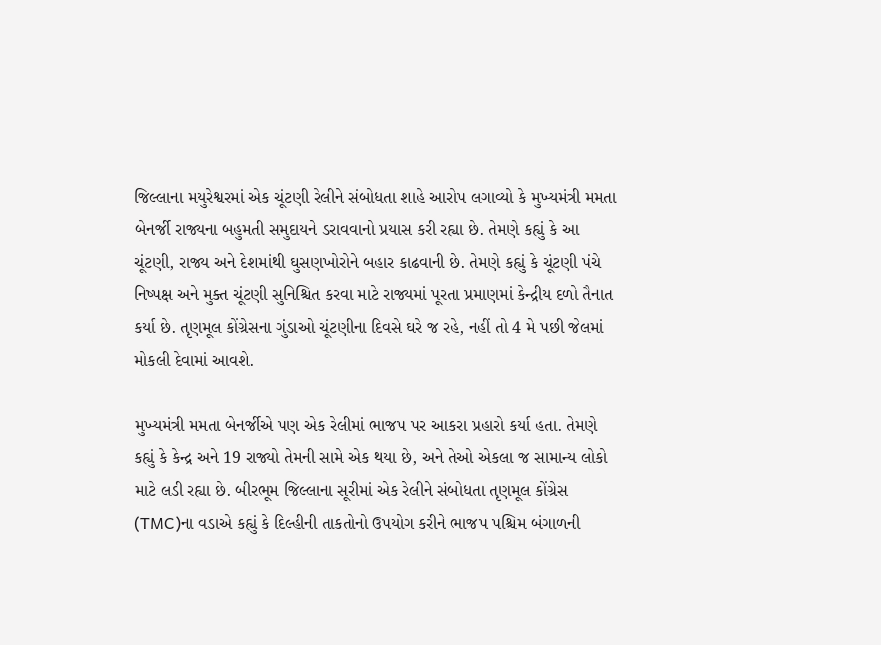જિલ્લાના મયુરેશ્વરમાં એક ચૂંટણી રેલીને સંબોધતા શાહે આરોપ લગાવ્યો કે મુખ્યમંત્રી મમતા બેનર્જી રાજ્યના બહુમતી સમુદાયને ડરાવવાનો પ્રયાસ કરી રહ્યા છે. તેમણે કહ્યું કે આ ચૂંટણી, રાજ્ય અને દેશમાંથી ઘુસણખોરોને બહાર કાઢવાની છે. તેમણે કહ્યું કે ચૂંટણી પંચે નિષ્પક્ષ અને મુક્ત ચૂંટણી સુનિશ્ચિત કરવા માટે રાજ્યમાં પૂરતા પ્રમાણમાં કેન્દ્રીય દળો તૈનાત કર્યા છે. તૃણમૂલ કોંગ્રેસના ગુંડાઓ ચૂંટણીના દિવસે ઘરે જ રહે, નહીં તો 4 મે પછી જેલમાં મોકલી દેવામાં આવશે.

મુખ્યમંત્રી મમતા બેનર્જીએ પણ એક રેલીમાં ભાજપ પર આકરા પ્રહારો કર્યા હતા. તેમણે કહ્યું કે કેન્દ્ર અને 19 રાજ્યો તેમની સામે એક થયા છે, અને તેઓ એકલા જ સામાન્ય લોકો માટે લડી રહ્યા છે. બીરભૂમ જિલ્લાના સૂરીમાં એક રેલીને સંબોધતા તૃણમૂલ કોંગ્રેસ (TMC)ના વડાએ કહ્યું કે દિલ્હીની તાકતોનો ઉપયોગ કરીને ભાજપ પશ્ચિમ બંગાળની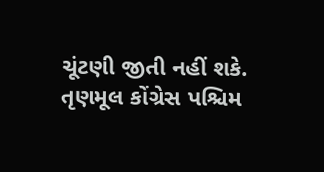ચૂંટણી જીતી નહીં શકે. તૃણમૂલ કોંગ્રેસ પશ્ચિમ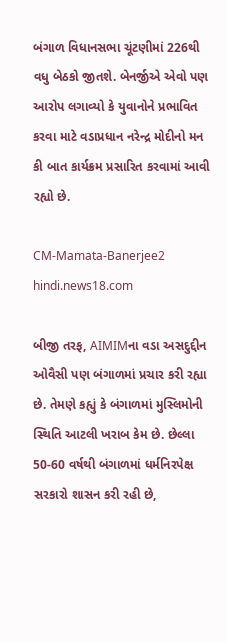બંગાળ વિધાનસભા ચૂંટણીમાં 226થી વધુ બેઠકો જીતશે. બેનર્જીએ એવો પણ આરોપ લગાવ્યો કે યુવાનોને પ્રભાવિત કરવા માટે વડાપ્રધાન નરેન્દ્ર મોદીનો મન કી બાત કાર્યક્રમ પ્રસારિત કરવામાં આવી રહ્યો છે.

CM-Mamata-Banerjee2
hindi.news18.com

બીજી તરફ, AIMIMના વડા અસદુદ્દીન ઓવૈસી પણ બંગાળમાં પ્રચાર કરી રહ્યા છે. તેમણે કહ્યું કે બંગાળમાં મુસ્લિમોની સ્થિતિ આટલી ખરાબ કેમ છે. છેલ્લા 50-60 વર્ષથી બંગાળમાં ધર્મનિરપેક્ષ સરકારો શાસન કરી રહી છે,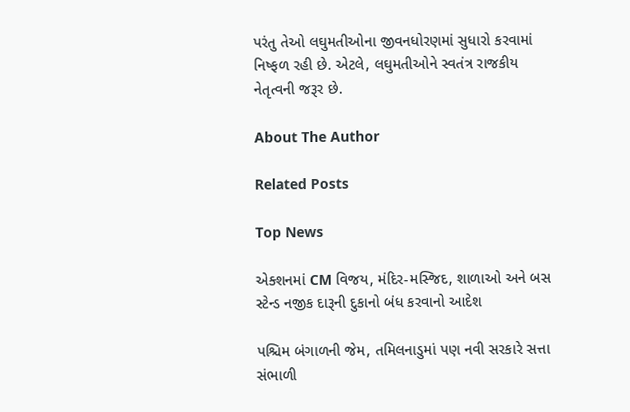પરંતુ તેઓ લઘુમતીઓના જીવનધોરણમાં સુધારો કરવામાં નિષ્ફળ રહી છે. એટલે, લઘુમતીઓને સ્વતંત્ર રાજકીય નેતૃત્વની જરૂર છે.

About The Author

Related Posts

Top News

એક્શનમાં CM વિજય, મંદિર-મસ્જિદ, શાળાઓ અને બસ સ્ટેન્ડ નજીક દારૂની દુકાનો બંધ કરવાનો આદેશ

પશ્ચિમ બંગાળની જેમ, તમિલનાડુમાં પણ નવી સરકારે સત્તા સંભાળી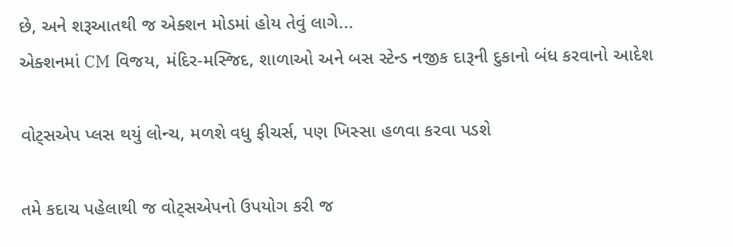છે, અને શરૂઆતથી જ એક્શન મોડમાં હોય તેવું લાગે...
એક્શનમાં CM વિજય, મંદિર-મસ્જિદ, શાળાઓ અને બસ સ્ટેન્ડ નજીક દારૂની દુકાનો બંધ કરવાનો આદેશ

વોટ્સએપ પ્લસ થયું લોન્ચ, મળશે વધુ ફીચર્સ, પણ ખિસ્સા હળવા કરવા પડશે

તમે કદાચ પહેલાથી જ વોટ્સએપનો ઉપયોગ કરી જ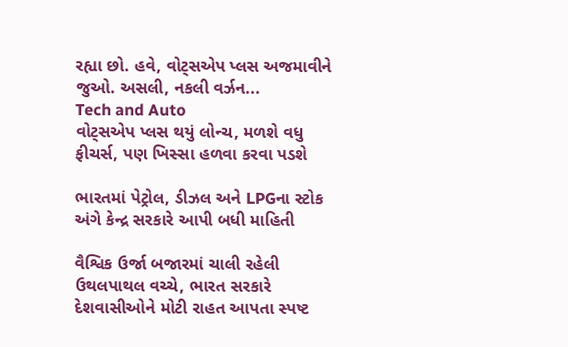રહ્યા છો. હવે, વોટ્સએપ પ્લસ અજમાવીને જુઓ. અસલી, નકલી વર્ઝન...
Tech and Auto
વોટ્સએપ પ્લસ થયું લોન્ચ, મળશે વધુ ફીચર્સ, પણ ખિસ્સા હળવા કરવા પડશે

ભારતમાં પેટ્રોલ, ડીઝલ અને LPGના સ્ટોક અંગે કેન્દ્ર સરકારે આપી બધી માહિતી

વૈશ્વિક ઉર્જા બજારમાં ચાલી રહેલી ઉથલપાથલ વચ્ચે, ભારત સરકારે દેશવાસીઓને મોટી રાહત આપતા સ્પષ્ટ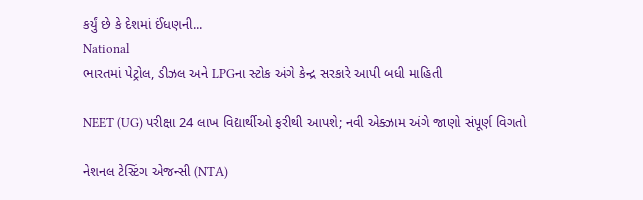કર્યું છે કે દેશમાં ઈંધણની...
National
ભારતમાં પેટ્રોલ, ડીઝલ અને LPGના સ્ટોક અંગે કેન્દ્ર સરકારે આપી બધી માહિતી

NEET (UG) પરીક્ષા 24 લાખ વિદ્યાર્થીઓ ફરીથી આપશે; નવી એક્ઝામ અંગે જાણો સંપૂર્ણ વિગતો

નેશનલ ટેસ્ટિંગ એજન્સી (NTA)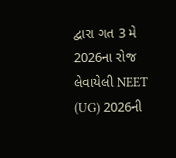દ્વારા ગત 3 મે 2026ના રોજ લેવાયેલી NEET (UG) 2026ની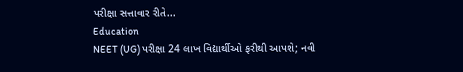પરીક્ષા સત્તાવાર રીતે...
Education
NEET (UG) પરીક્ષા 24 લાખ વિદ્યાર્થીઓ ફરીથી આપશે; નવી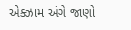એક્ઝામ અંગે જાણો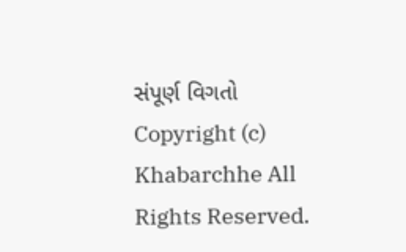સંપૂર્ણ વિગતો
Copyright (c) Khabarchhe All Rights Reserved.